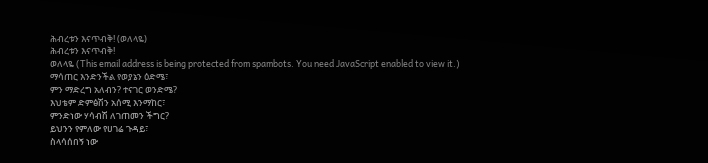ሕብረቱን እናጥብቅ! (ወለላዬ)
ሕብረቱን እናጥብቅ!
ወለላዬ (This email address is being protected from spambots. You need JavaScript enabled to view it.)
ማሳጠር እንድንችል የወያኔን ዕድሜ፣
ምን ማድረግ አለብን? ተናገር ወንድሜ?
እህቴም ድምፅሽን አሰሚ እንማከር፣
ምንድነው ሃሳብሽ ለገጠመን ችግር?
ይህንን የምለው የሀገሬ ጉዳይ፣
ስላሳሰበኝ ነው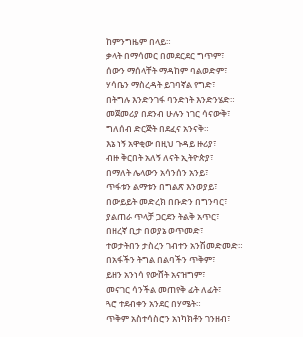ከምንግዜም በላይ።
ቃላት በማሳመር በመደርደር ግጥም፣
ሰውን ማሰላቸት ማዳከም ባልወድም፣
ሃሳቤን ማስረዳት ይገባኛል የግድ፣
በትግሉ እንድንገፋ ባንድነት እንድንሄድ።
መጀመሪያ በደንብ ሁሉን ነገር ሳናውቅ፣
ግለሰብ ድርጅት በደፈና አንናቅ።
እኔ ነኝ አዋቂው በዚህ ጉዳይ ዙሪያ፣
ብዙ ቅርበት አለኝ ለናት ኢትዮጵያ፣
በማለት ሌላውን አሳንሰን አንይ፣
ጥፋቱን ልማቱን በግልጽ እንወያይ፣
በውይይት መድረክ በቡድን በግንባር፣
ያልጠራ ጥላቻ ጋርደን ትልቅ አጥር፣
በዘረኛ ቢታ በወያኔ ወጥመድ፣
ተወታትበን ታስረን ገብተን አንሽመድመድ።
በአፋችን ትግል በልባችን ጥቅም፣
ይዘን አንነሳ የውሸት አናዝግም፣
መናገር ሳንችል መጠየቅ ፊት ለፊት፣
ጓሮ ተደብቀን አንደር በሃሜት።
ጥቅም አስተሳስሮን አነካክቶን ገንዘብ፣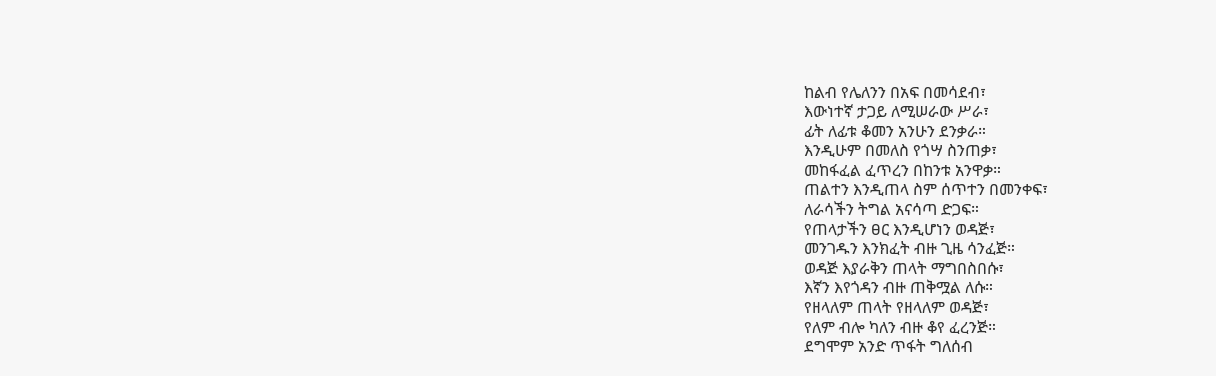ከልብ የሌለንን በአፍ በመሳደብ፣
እውነተኛ ታጋይ ለሚሠራው ሥራ፣
ፊት ለፊቱ ቆመን አንሁን ደንቃራ።
እንዲሁም በመለስ የጎሣ ስንጠቃ፣
መከፋፈል ፈጥረን በከንቱ አንዋቃ።
ጠልተን እንዲጠላ ስም ሰጥተን በመንቀፍ፣
ለራሳችን ትግል አናሳጣ ድጋፍ።
የጠላታችን ፀር እንዲሆነን ወዳጅ፣
መንገዱን እንክፈት ብዙ ጊዜ ሳንፈጅ።
ወዳጅ እያራቅን ጠላት ማግበስበሱ፣
እኛን እየጎዳን ብዙ ጠቅሟል ለሱ።
የዘላለም ጠላት የዘላለም ወዳጅ፣
የለም ብሎ ካለን ብዙ ቆየ ፈረንጅ።
ደግሞም አንድ ጥፋት ግለሰብ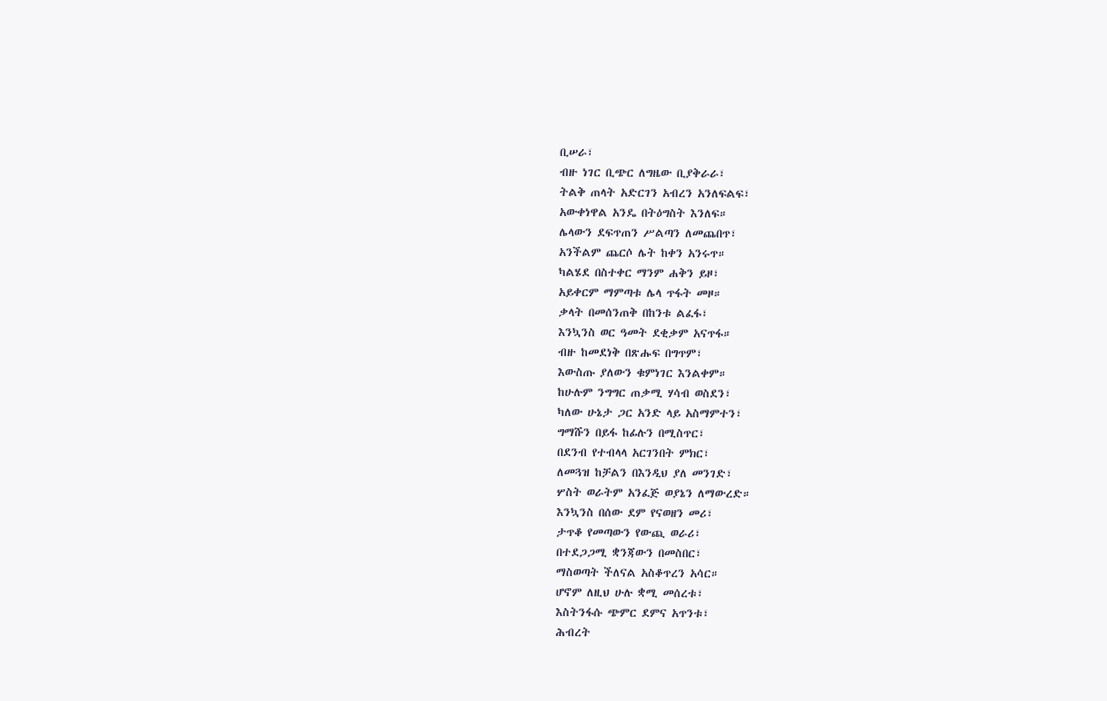ቢሠራ፣
ብዙ ነገር ቢጭር ለግዜው ቢያቅራራ፣
ትልቅ ጠላት አድርገን አብረን አንለፍልፍ፣
አውቀነዋል አንዴ በትዕግስት እንለፍ።
ሌላውን ደፍጥጠን ሥልጣን ለመጨበጥ፣
አንችልም ጨርሶ ሌት ከቀን አንሩጥ።
ካልሄደ በስተቀር ማንም ሐቅን ይዞ፣
አይቀርም ማምጣቱ ሌላ ጥፋት መዞ።
ቃላት በመሰንጠቅ በከንቱ ልፈፋ፣
እንኳንስ ወር ዓመት ደቂቃም አናጥፋ።
ብዙ ከመደነቅ በጽሑፍ በግጥም፣
እውስጡ ያለውን ቁምነገር እንልቀም።
ከሁሉም ንግግር ጠቃሚ ሃሳብ ወስደን፣
ካለው ሁኔታ ጋር አንድ ላይ አስማምተን፣
ግማሹን በይፋ ከፊሉን በሚስጥር፣
በደንብ የተብላላ አርገንበት ምክር፣
ለመጓዝ ከቻልን በእንዲህ ያለ መንገድ፣
ሦስት ወራትም አንፈጅ ወያኔን ለማውረድ።
እንኳንስ በሰው ደም የናወዘን መሪ፣
ታጥቆ የመጣውን የውጪ ወራሪ፣
በተደጋጋሚ ቋንጃውን በመስበር፣
ማስወጣት ችለናል አስቆጥረን አሳር።
ሆኖም ለዚህ ሁሉ ቋሚ መሰረቱ፣
እስትንፋሱ ጭምር ደምና አጥንቱ፣
ሕብረት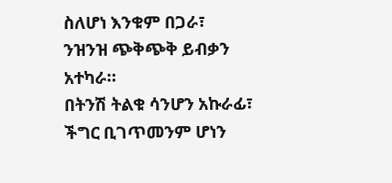ስለሆነ እንቁም በጋራ፣
ንዝንዝ ጭቅጭቅ ይብቃን አተካራ።
በትንሽ ትልቁ ሳንሆን አኩራፊ፣
ችግር ቢገጥመንም ሆነን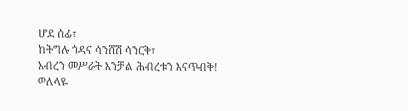ሆደ ሰፊ፣
ከትግሉ ጎዳና ሳንሸሽ ሳንርቅ፣
አብረን መሥራት እንቻል ሕብረቱን እናጥብቅ!
ወለላዬ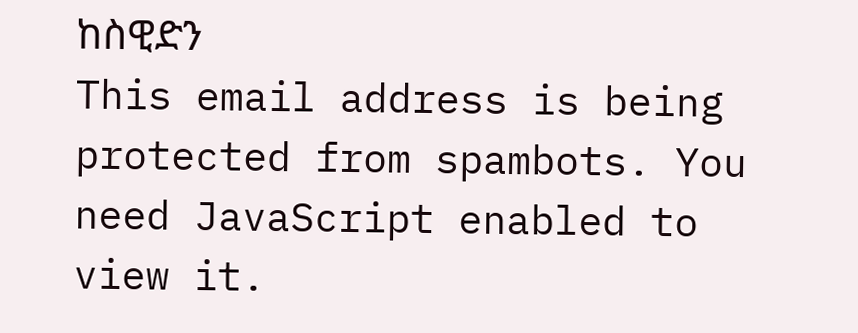ከስዊድን
This email address is being protected from spambots. You need JavaScript enabled to view it.